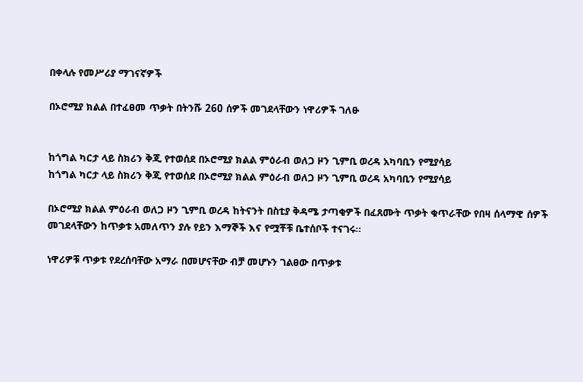በቀላሉ የመሥሪያ ማገናኛዎች

በኦሮሚያ ክልል በተፈፀመ ጥቃት በትንሹ 260 ሰዎች መገደላቸውን ነዋሪዎች ገለፁ


ከጎግል ካርታ ላይ ስክሪን ቅጂ የተወሰደ በኦሮሚያ ክልል ምዕራብ ወለጋ ዞን ጊምቢ ወረዳ አካባቢን የሚያሳይ
ከጎግል ካርታ ላይ ስክሪን ቅጂ የተወሰደ በኦሮሚያ ክልል ምዕራብ ወለጋ ዞን ጊምቢ ወረዳ አካባቢን የሚያሳይ

በኦሮሚያ ክልል ምዕራብ ወለጋ ዞን ጊምቢ ወረዳ ከትናንት በስቲያ ቅዳሜ ታጣቂዎች በፈጸሙት ጥቃት ቁጥራቸው የበዛ ሰላማዊ ሰዎች መገደላቸውን ከጥቃቱ አመለጥን ያሉ የይን እማኞች እና የሟቾቹ ቤተሰቦች ተናገሩ።

ነዋሪዎቹ ጥቃቱ የደረሰባቸው አማራ በመሆናቸው ብቻ መሆኑን ገልፀው በጥቃቱ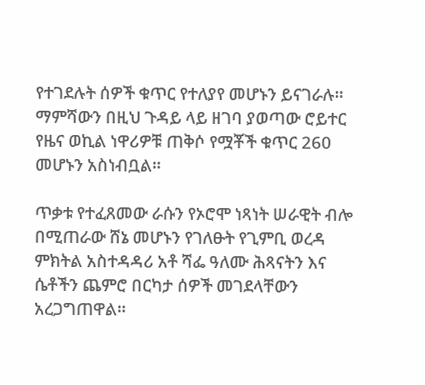የተገደሉት ሰዎች ቁጥር የተለያየ መሆኑን ይናገራሉ። ማምሻውን በዚህ ጉዳይ ላይ ዘገባ ያወጣው ሮይተር የዜና ወኪል ነዋሪዎቹ ጠቅሶ የሟቾች ቁጥር 260 መሆኑን አስነብቧል።

ጥቃቱ የተፈጸመው ራሱን የኦሮሞ ነጻነት ሠራዊት ብሎ በሚጠራው ሸኔ መሆኑን የገለፁት የጊምቢ ወረዳ ምክትል አስተዳዳሪ አቶ ሻፌ ዓለሙ ሕጻናትን እና ሴቶችን ጨምሮ በርካታ ሰዎች መገደላቸውን አረጋግጠዋል።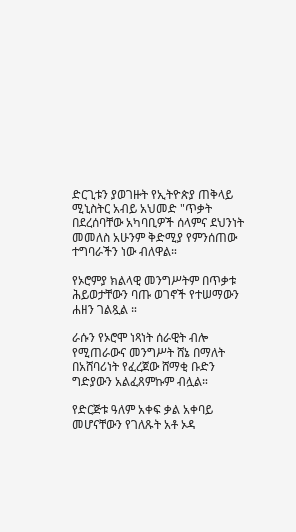ድርጊቱን ያወገዙት የኢትዮጵያ ጠቅላይ ሚኒስትር አብይ አህመድ "ጥቃት በደረሰባቸው አካባቢዎች ሰላምና ደህንነት መመለስ አሁንም ቅድሚያ የምንሰጠው ተግባራችን ነው ብለዋል።

የኦሮምያ ክልላዊ መንግሥትም በጥቃቱ ሕይወታቸውን ባጡ ወገኖች የተሠማውን ሐዘን ገልጿል ።

ራሱን የኦሮሞ ነጻነት ሰራዊት ብሎ የሚጠራውና መንግሥት ሸኔ በማለት በአሸባሪነት የፈረጀው ሸማቂ ቡድን ግድያውን አልፈጸምኩም ብሏል።

የድርጅቱ ዓለም አቀፍ ቃል አቀባይ መሆናቸውን የገለጹት አቶ ኦዳ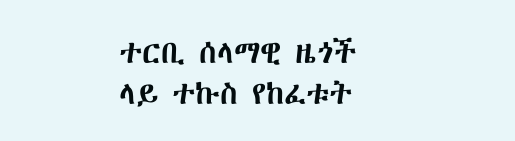ተርቢ ሰላማዊ ዜጎች ላይ ተኩስ የከፈቱት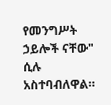የመንግሥት ኃይሎች ናቸው" ሲሉ አስተባብለዋል።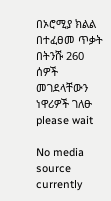በኦሮሚያ ክልል በተፈፀመ ጥቃት በትንሹ 260 ሰዎች መገደላቸውን ነዋሪዎች ገለፁ
please wait

No media source currently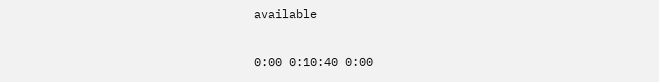available

0:00 0:10:40 0:00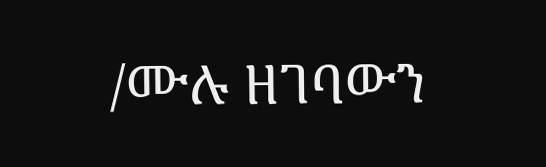/ሙሉ ዘገባውን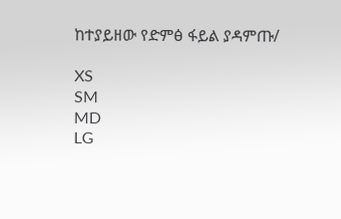ከተያይዘው የድምፅ ፋይል ያዳምጡ/

XS
SM
MD
LG